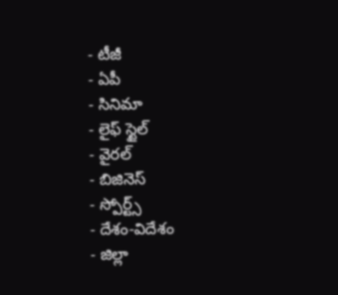- టీజీ
- ఏపీ
- సినిమా
- లైఫ్ స్టైల్
- వైరల్
- బిజినెస్
- స్పోర్ట్స్
- దేశం-విదేశం
- జిల్లా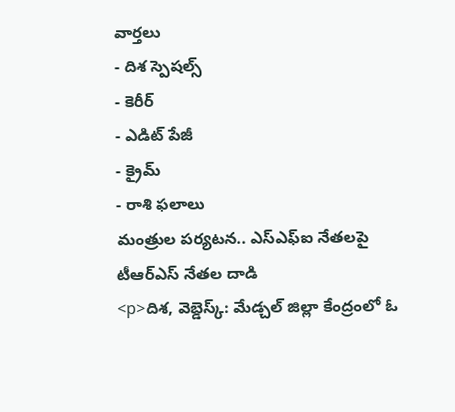వార్తలు
- దిశ స్పెషల్స్
- కెరీర్
- ఎడిట్ పేజీ
- క్రైమ్
- రాశి ఫలాలు
మంత్రుల పర్యటన.. ఎస్ఎఫ్ఐ నేతలపై టీఆర్ఎస్ నేతల దాడి
<p>దిశ, వెబ్డెస్క్: మేడ్చల్ జిల్లా కేంద్రంలో ఓ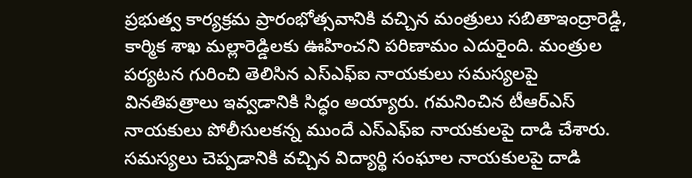ప్రభుత్వ కార్యక్రమ ప్రారంభోత్సవానికి వచ్చిన మంత్రులు సబితాఇంద్రారెడ్డి, కార్మిక శాఖ మల్లారెడ్డిలకు ఊహించని పరిణామం ఎదురైంది. మంత్రుల పర్యటన గురించి తెలిసిన ఎస్ఎఫ్ఐ నాయకులు సమస్యలపై వినతిపత్రాలు ఇవ్వడానికి సిద్ధం అయ్యారు. గమనించిన టీఆర్ఎస్ నాయకులు పోలీసులకన్న ముందే ఎస్ఎఫ్ఐ నాయకులపై దాడి చేశారు. సమస్యలు చెప్పడానికి వచ్చిన విద్యార్థి సంఘాల నాయకులపై దాడి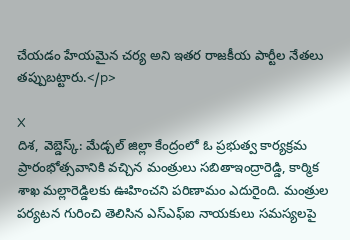చేయడం హేయమైన చర్య అని ఇతర రాజకీయ పార్టీల నేతలు తప్పుబట్టారు.</p>

X
దిశ, వెబ్డెస్క్: మేడ్చల్ జిల్లా కేంద్రంలో ఓ ప్రభుత్వ కార్యక్రమ ప్రారంభోత్సవానికి వచ్చిన మంత్రులు సబితాఇంద్రారెడ్డి, కార్మిక శాఖ మల్లారెడ్డిలకు ఊహించని పరిణామం ఎదురైంది. మంత్రుల పర్యటన గురించి తెలిసిన ఎస్ఎఫ్ఐ నాయకులు సమస్యలపై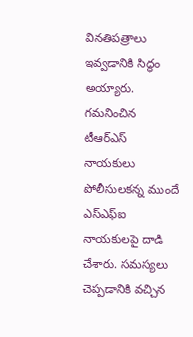వినతిపత్రాలు ఇవ్వడానికి సిద్ధం అయ్యారు. గమనించిన టీఆర్ఎస్ నాయకులు పోలీసులకన్న ముందే ఎస్ఎఫ్ఐ నాయకులపై దాడి చేశారు. సమస్యలు చెప్పడానికి వచ్చిన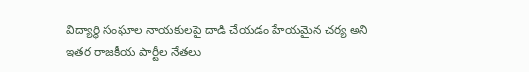విద్యార్థి సంఘాల నాయకులపై దాడి చేయడం హేయమైన చర్య అని ఇతర రాజకీయ పార్టీల నేతలు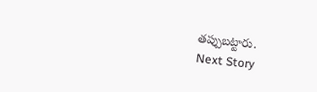తప్పుబట్టారు.
Next Story